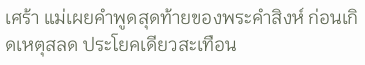เศร้า แม่เผยคำพูดสุดท้ายของพระคำสิงห์ ก่อนเกิดเหตุสลด ประโยคเดียวสะเทือน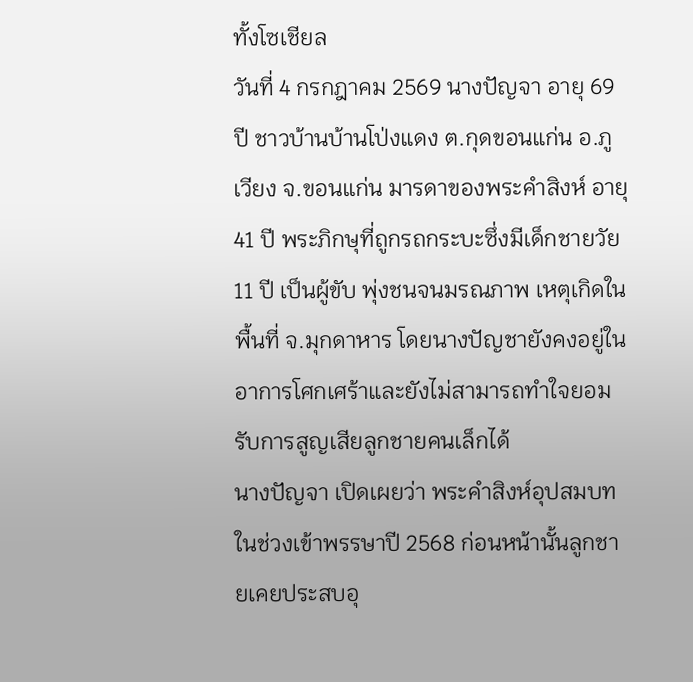ทั้งโซเชียล
วันที่ 4 กรกฎาคม 2569 นางปัญจา อายุ 69 ปี ชาวบ้านบ้านโป่งแดง ต.กุดขอนแก่น อ.ภูเวียง จ.ขอนแก่น มารดาของพระคำสิงห์ อายุ 41 ปี พระภิกษุที่ถูกรถกระบะซึ่งมีเด็กชายวัย 11 ปี เป็นผู้ขับ พุ่งชนจนมรณภาพ เหตุเกิดในพื้นที่ จ.มุกดาหาร โดยนางปัญชายังคงอยู่ในอาการโศกเศร้าและยังไม่สามารถทำใจยอมรับการสูญเสียลูกชายคนเล็กได้
นางปัญจา เปิดเผยว่า พระคำสิงห์อุปสมบทในช่วงเข้าพรรษาปี 2568 ก่อนหน้านั้นลูกชายเคยประสบอุ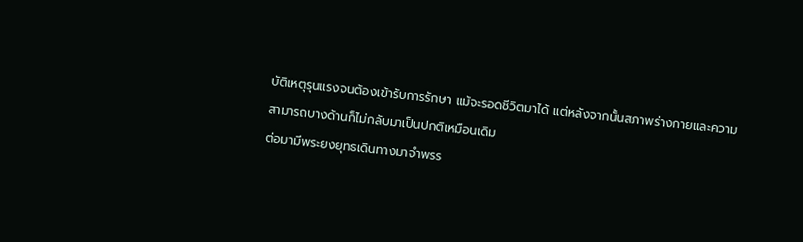บัติเหตุรุนแรงจนต้องเข้ารับการรักษา แม้จะรอดชีวิตมาได้ แต่หลังจากนั้นสภาพร่างกายและความสามารถบางด้านก็ไม่กลับมาเป็นปกติเหมือนเดิม
ต่อมามีพระยงยุทธเดินทางมาจำพรร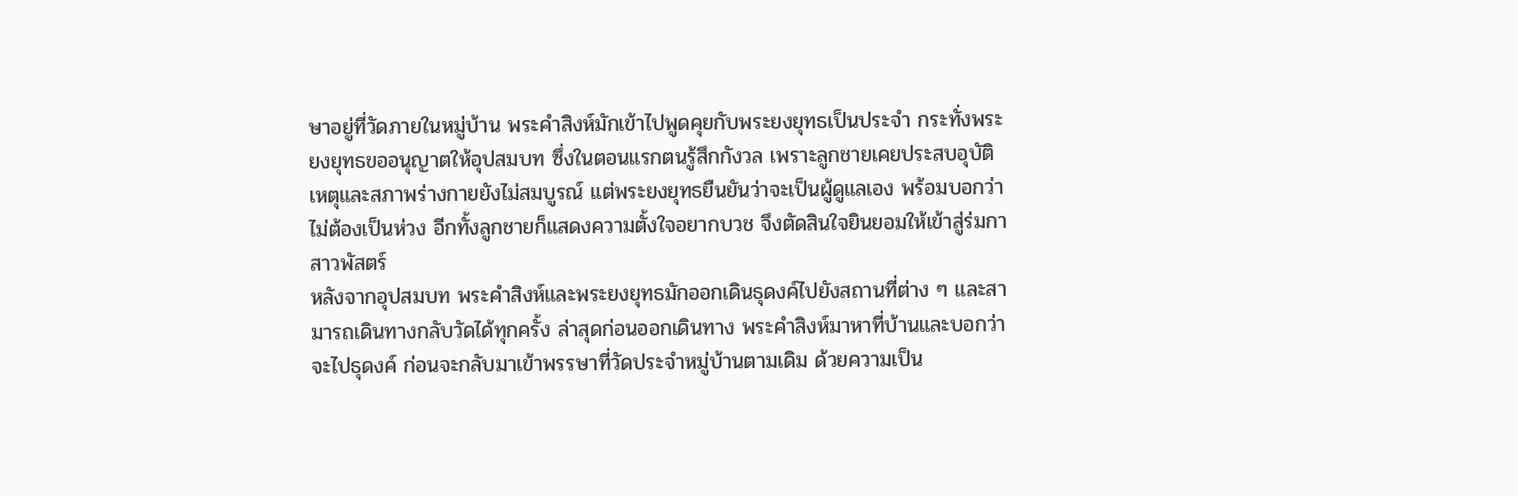ษาอยู่ที่วัดภายในหมู่บ้าน พระคำสิงห์มักเข้าไปพูดคุยกับพระยงยุทธเป็นประจำ กระทั่งพระยงยุทธขออนุญาตให้อุปสมบท ซึ่งในตอนแรกตนรู้สึกกังวล เพราะลูกชายเคยประสบอุบัติเหตุและสภาพร่างกายยังไม่สมบูรณ์ แต่พระยงยุทธยืนยันว่าจะเป็นผู้ดูแลเอง พร้อมบอกว่าไม่ต้องเป็นห่วง อีกทั้งลูกชายก็แสดงความตั้งใจอยากบวช จึงตัดสินใจยินยอมให้เข้าสู่ร่มกาสาวพัสตร์
หลังจากอุปสมบท พระคำสิงห์และพระยงยุทธมักออกเดินธุดงค์ไปยังสถานที่ต่าง ๆ และสามารถเดินทางกลับวัดได้ทุกครั้ง ล่าสุดก่อนออกเดินทาง พระคำสิงห์มาหาที่บ้านและบอกว่าจะไปธุดงค์ ก่อนจะกลับมาเข้าพรรษาที่วัดประจำหมู่บ้านตามเดิม ด้วยความเป็น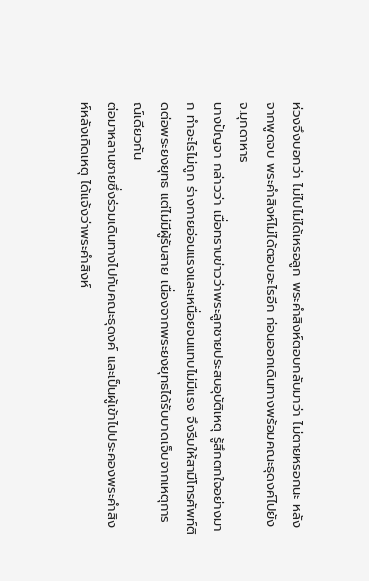ห่วงจึงบอกว่า ไม่ไปไม่ได้เหรอลูก พระคำสิงห์ตอบกลับมาว่า ไม่ตายหรอกนะ หลังจากพูดจบ พระคำสิงห์ไม่ได้ตอบอะไรอีก ก่อนออกเดินทางพร้อมคณะธุดงค์ไปยัง จ.มุกดาหาร
นางปัญจา กล่าวว่า เมื่อทราบข่าวว่าพระลูกชายประสบอุบัติเหตุ รู้สึกตกใจอย่างมาก ทำอะไรไม่ถูก ร่างกายอ่อนแรงและเหนื่อยจนแทบไม่มีแรง จึงรีบให้สามีโทรศัพท์ติดต่อพระยงยุทธ แต่ไม่มีผู้รับสาย เนื่องจากพระยงยุทธได้รับบาดเจ็บจากเหตุการณ์เดียวกัน
ต่อมาหลานชายซึ่งร่วมเดินทางไปกับคณะธุดงค์ และเป็นผู้เข้าไปประคองพระคำสิงห์หลังเกิดเหตุ ได้แจ้งว่าพระคำสิงห์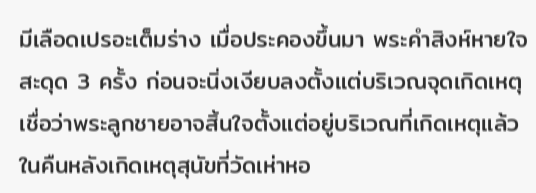มีเลือดเปรอะเต็มร่าง เมื่อประคองขึ้นมา พระคำสิงห์หายใจสะดุด 3 ครั้ง ก่อนจะนิ่งเงียบลงตั้งแต่บริเวณจุดเกิดเหตุ
เชื่อว่าพระลูกชายอาจสิ้นใจตั้งแต่อยู่บริเวณที่เกิดเหตุแล้ว ในคืนหลังเกิดเหตุสุนัขที่วัดเห่าหอ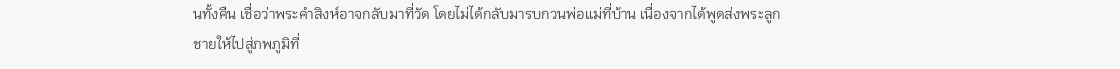นทั้งคืน เชื่อว่าพระคำสิงห์อาจกลับมาที่วัด โดยไม่ได้กลับมารบกวนพ่อแม่ที่บ้าน เนื่องจากได้พูดส่งพระลูกชายให้ไปสู่ภพภูมิที่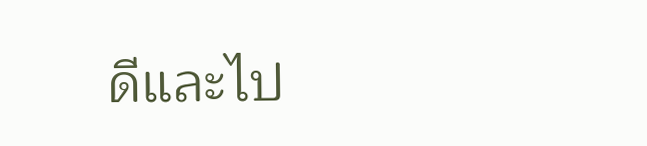ดีและไป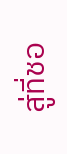สู่ที่ชอ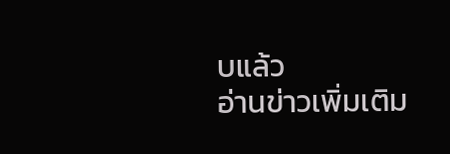บแล้ว
อ่านข่าวเพิ่มเติม